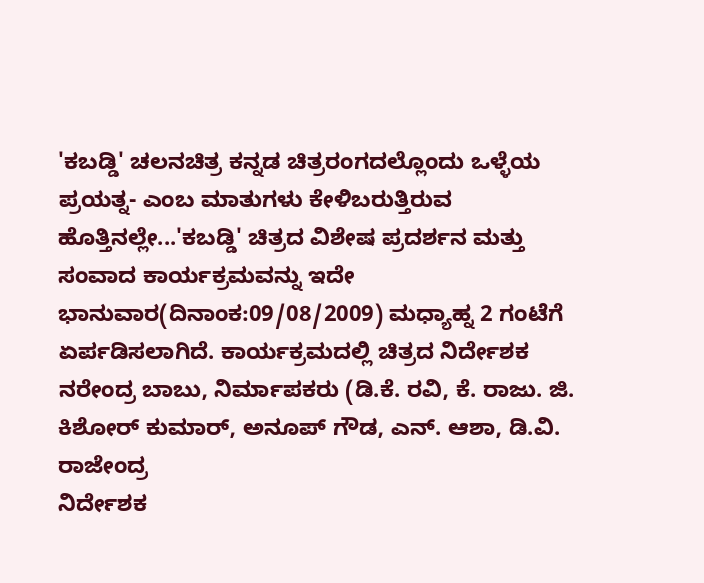'ಕಬಡ್ಡಿ' ಚಲನಚಿತ್ರ ಕನ್ನಡ ಚಿತ್ರರಂಗದಲ್ಲೊಂದು ಒಳ್ಳೆಯ ಪ್ರಯತ್ನ- ಎಂಬ ಮಾತುಗಳು ಕೇಳಿಬರುತ್ತಿರುವ ಹೊತ್ತಿನಲ್ಲೇ...'ಕಬಡ್ಡಿ' ಚಿತ್ರದ ವಿಶೇಷ ಪ್ರದರ್ಶನ ಮತ್ತು ಸಂವಾದ ಕಾರ್ಯಕ್ರಮವನ್ನು ಇದೇ ಭಾನುವಾರ(ದಿನಾಂಕ:09/08/2009) ಮಧ್ಯಾಹ್ನ 2 ಗಂಟೆಗೆ ಏರ್ಪಡಿಸಲಾಗಿದೆ. ಕಾರ್ಯಕ್ರಮದಲ್ಲಿ ಚಿತ್ರದ ನಿರ್ದೇಶಕ ನರೇಂದ್ರ ಬಾಬು, ನಿರ್ಮಾಪಕರು (ಡಿ.ಕೆ. ರವಿ, ಕೆ. ರಾಜು. ಜಿ. ಕಿಶೋರ್ ಕುಮಾರ್, ಅನೂಪ್ ಗೌಡ, ಎನ್. ಆಶಾ, ಡಿ.ವಿ. ರಾಜೇಂದ್ರ
ನಿರ್ದೇಶಕ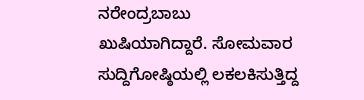ನರೇಂದ್ರಬಾಬು ಖುಷಿಯಾಗಿದ್ದಾರೆ. ಸೋಮವಾರ ಸುದ್ದಿಗೋಷ್ಠಿಯಲ್ಲಿ ಲಕಲಕಿಸುತ್ತಿದ್ದ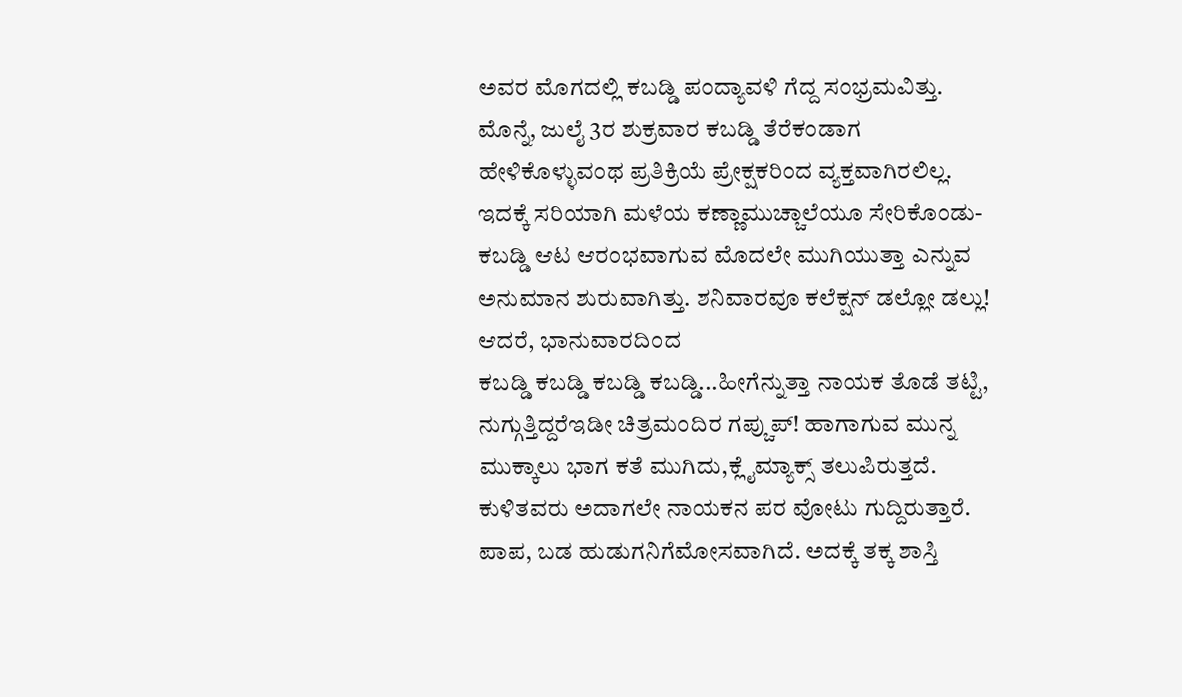ಅವರ ಮೊಗದಲ್ಲಿ ಕಬಡ್ಡಿ ಪಂದ್ಯಾವಳಿ ಗೆದ್ದ ಸಂಭ್ರಮವಿತ್ತು. ಮೊನ್ನೆ, ಜುಲೈ 3ರ ಶುಕ್ರವಾರ ಕಬಡ್ಡಿ ತೆರೆಕಂಡಾಗ ಹೇಳಿಕೊಳ್ಳುವಂಥ ಪ್ರತಿಕ್ರಿಯೆ ಪ್ರೇಕ್ಷಕರಿಂದ ವ್ಯಕ್ತವಾಗಿರಲಿಲ್ಲ. ಇದಕ್ಕೆ ಸರಿಯಾಗಿ ಮಳೆಯ ಕಣ್ಣಾಮುಚ್ಚಾಲೆಯೂ ಸೇರಿಕೊಂಡು- ಕಬಡ್ಡಿ ಆಟ ಆರಂಭವಾಗುವ ಮೊದಲೇ ಮುಗಿಯುತ್ತಾ ಎನ್ನುವ ಅನುಮಾನ ಶುರುವಾಗಿತ್ತು. ಶನಿವಾರವೂ ಕಲೆಕ್ಷನ್ ಡಲ್ಲೋ ಡಲ್ಲು! ಆದರೆ, ಭಾನುವಾರದಿಂದ
ಕಬಡ್ಡಿ ಕಬಡ್ಡಿ ಕಬಡ್ಡಿ ಕಬಡ್ಡಿ...ಹೀಗೆನ್ನುತ್ತಾ ನಾಯಕ ತೊಡೆ ತಟ್ಟಿ, ನುಗ್ಗುತ್ತಿದ್ದರೆಇಡೀ ಚಿತ್ರಮಂದಿರ ಗಪ್ಚುಪ್! ಹಾಗಾಗುವ ಮುನ್ನ ಮುಕ್ಕಾಲು ಭಾಗ ಕತೆ ಮುಗಿದು,ಕ್ಲೈಮ್ಯಾಕ್ಸ್ ತಲುಪಿರುತ್ತದೆ. ಕುಳಿತವರು ಅದಾಗಲೇ ನಾಯಕನ ಪರ ವೋಟು ಗುದ್ದಿರುತ್ತಾರೆ. ಪಾಪ, ಬಡ ಹುಡುಗನಿಗೆಮೋಸವಾಗಿದೆ. ಅದಕ್ಕೆ ತಕ್ಕ ಶಾಸ್ತಿ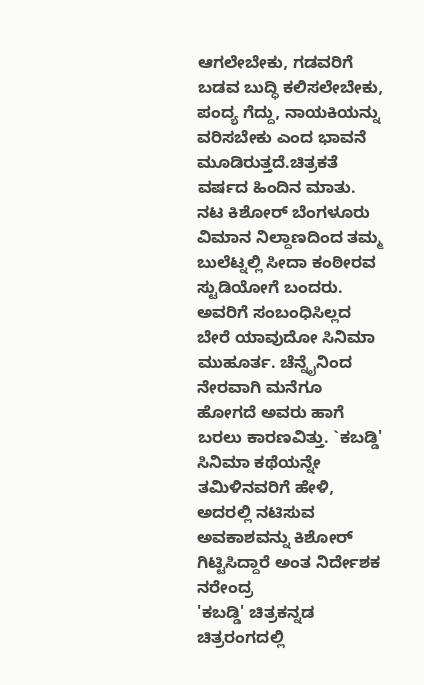ಆಗಲೇಬೇಕು, ಗಡವರಿಗೆ ಬಡವ ಬುದ್ಧಿ ಕಲಿಸಲೇಬೇಕು, ಪಂದ್ಯ ಗೆದ್ದು, ನಾಯಕಿಯನ್ನು ವರಿಸಬೇಕು ಎಂದ ಭಾವನೆ ಮೂಡಿರುತ್ತದೆ.ಚಿತ್ರಕತೆ
ವರ್ಷದ ಹಿಂದಿನ ಮಾತು. ನಟ ಕಿಶೋರ್ ಬೆಂಗಳೂರು ವಿಮಾನ ನಿಲ್ದಾಣದಿಂದ ತಮ್ಮ ಬುಲೆಟ್ನಲ್ಲಿ ಸೀದಾ ಕಂಠೀರವ ಸ್ಟುಡಿಯೋಗೆ ಬಂದರು. ಅವರಿಗೆ ಸಂಬಂಧಿಸಿಲ್ಲದ ಬೇರೆ ಯಾವುದೋ ಸಿನಿಮಾ ಮುಹೂರ್ತ. ಚೆನ್ನೈನಿಂದ ನೇರವಾಗಿ ಮನೆಗೂ ಹೋಗದೆ ಅವರು ಹಾಗೆ ಬರಲು ಕಾರಣವಿತ್ತು. `ಕಬಡ್ಡಿ' ಸಿನಿಮಾ ಕಥೆಯನ್ನೇ ತಮಿಳಿನವರಿಗೆ ಹೇಳಿ, ಅದರಲ್ಲಿ ನಟಿಸುವ ಅವಕಾಶವನ್ನು ಕಿಶೋರ್ ಗಿಟ್ಟಿಸಿದ್ದಾರೆ ಅಂತ ನಿರ್ದೇಶಕ ನರೇಂದ್ರ
'ಕಬಡ್ಡಿ' ಚಿತ್ರಕನ್ನಡ ಚಿತ್ರರಂಗದಲ್ಲಿ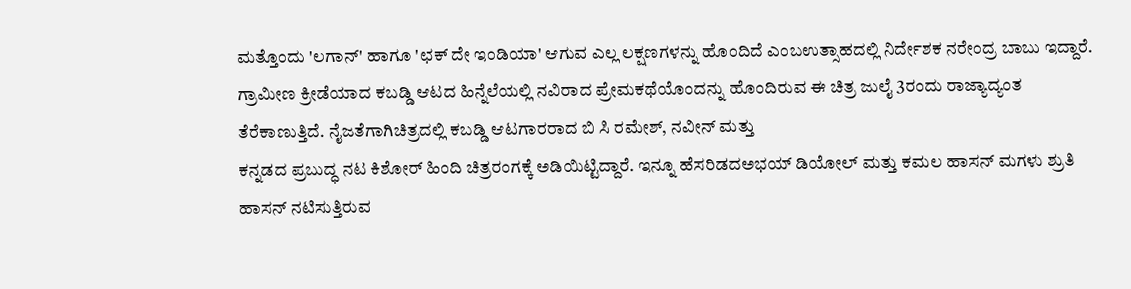ಮತ್ತೊಂದು 'ಲಗಾನ್' ಹಾಗೂ 'ಛಕ್ ದೇ ಇಂಡಿಯಾ' ಆಗುವ ಎಲ್ಲ ಲಕ್ಷಣಗಳನ್ನು ಹೊಂದಿದೆ ಎಂಬಉತ್ಸಾಹದಲ್ಲಿ ನಿರ್ದೇಶಕ ನರೇಂದ್ರ ಬಾಬು ಇದ್ದಾರೆ. ಗ್ರಾಮೀಣ ಕ್ರೀಡೆಯಾದ ಕಬಡ್ಡಿ ಆಟದ ಹಿನ್ನೆಲೆಯಲ್ಲಿ ನವಿರಾದ ಪ್ರೇಮಕಥೆಯೊಂದನ್ನು ಹೊಂದಿರುವ ಈ ಚಿತ್ರ ಜುಲೈ 3ರಂದು ರಾಜ್ಯಾದ್ಯಂತ ತೆರೆಕಾಣುತ್ತಿದೆ. ನೈಜತೆಗಾಗಿಚಿತ್ರದಲ್ಲಿ ಕಬಡ್ಡಿ ಆಟಗಾರರಾದ ಬಿ ಸಿ ರಮೇಶ್, ನವೀನ್ ಮತ್ತು
ಕನ್ನಡದ ಪ್ರಬುದ್ಧ ನಟ ಕಿಶೋರ್ ಹಿಂದಿ ಚಿತ್ರರಂಗಕ್ಕೆ ಅಡಿಯಿಟ್ಟಿದ್ದಾರೆ. ಇನ್ನೂ ಹೆಸರಿಡದಅಭಯ್ ಡಿಯೋಲ್ ಮತ್ತು ಕಮಲ ಹಾಸನ್ ಮಗಳು ಶ್ರುತಿ ಹಾಸನ್ ನಟಿಸುತ್ತಿರುವ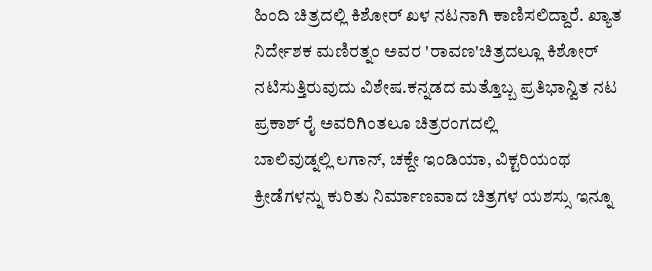ಹಿಂದಿ ಚಿತ್ರದಲ್ಲಿ ಕಿಶೋರ್ ಖಳ ನಟನಾಗಿ ಕಾಣಿಸಲಿದ್ದಾರೆ. ಖ್ಯಾತ ನಿರ್ದೇಶಕ ಮಣಿರತ್ನಂ ಅವರ 'ರಾವಣ'ಚಿತ್ರದಲ್ಲೂ ಕಿಶೋರ್ ನಟಿಸುತ್ತಿರುವುದು ವಿಶೇಷ.ಕನ್ನಡದ ಮತ್ತೊಬ್ಬ ಪ್ರತಿಭಾನ್ವಿತ ನಟ ಪ್ರಕಾಶ್ ರೈ ಅವರಿಗಿಂತಲೂ ಚಿತ್ರರಂಗದಲ್ಲಿ
ಬಾಲಿವುಡ್ನಲ್ಲಿ ಲಗಾನ್, ಚಕ್ದೇ ಇಂಡಿಯಾ, ವಿಕ್ಟರಿಯಂಥ ಕ್ರೀಡೆಗಳನ್ನು ಕುರಿತು ನಿರ್ಮಾಣವಾದ ಚಿತ್ರಗಳ ಯಶಸ್ಸು ಇನ್ನೂ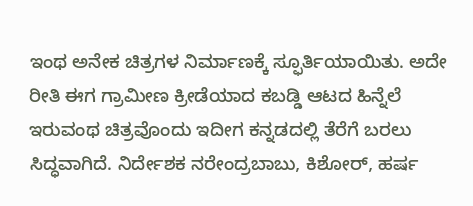ಇಂಥ ಅನೇಕ ಚಿತ್ರಗಳ ನಿರ್ಮಾಣಕ್ಕೆ ಸ್ಫೂರ್ತಿಯಾಯಿತು. ಅದೇ ರೀತಿ ಈಗ ಗ್ರಾಮೀಣ ಕ್ರೀಡೆಯಾದ ಕಬಡ್ಡಿ ಆಟದ ಹಿನ್ನೆಲೆ ಇರುವಂಥ ಚಿತ್ರವೊಂದು ಇದೀಗ ಕನ್ನಡದಲ್ಲಿ ತೆರೆಗೆ ಬರಲು ಸಿದ್ಧವಾಗಿದೆ. ನಿರ್ದೇಶಕ ನರೇಂದ್ರಬಾಬು, ಕಿಶೋರ್, ಹರ್ಷ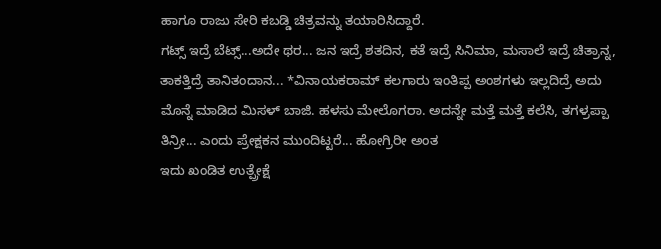ಹಾಗೂ ರಾಜು ಸೇರಿ ಕಬಡ್ಡಿ ಚಿತ್ರವನ್ನು ತಯಾರಿಸಿದ್ದಾರೆ.
ಗಟ್ಸ್ ಇದ್ರೆ ಬೆಟ್ಸ್...ಅದೇ ಥರ... ಜನ ಇದ್ರೆ ಶತದಿನ, ಕತೆ ಇದ್ರೆ ಸಿನಿಮಾ, ಮಸಾಲೆ ಇದ್ರೆ ಚಿತ್ರಾನ್ನ, ತಾಕತ್ತಿದ್ರೆ ತಾನಿತಂದಾನ... *ವಿನಾಯಕರಾಮ್ ಕಲಗಾರು ಇಂತಿಪ್ಪ ಅಂಶಗಳು ಇಲ್ಲದಿದ್ರೆ ಅದು ಮೊನ್ನೆ ಮಾಡಿದ ಮಿಸಳ್ ಬಾಜಿ. ಹಳಸು ಮೇಲೊಗರಾ. ಅದನ್ನೇ ಮತ್ತೆ ಮತ್ತೆ ಕಲೆಸಿ, ತಗಳ್ರಪ್ಪಾ ತಿನ್ರೀ... ಎಂದು ಪ್ರೇಕ್ಷಕನ ಮುಂದಿಟ್ಟರೆ... ಹೋಗ್ರಿರೀ ಅಂತ
ಇದು ಖಂಡಿತ ಉತ್ಪ್ರೇಕ್ಷೆ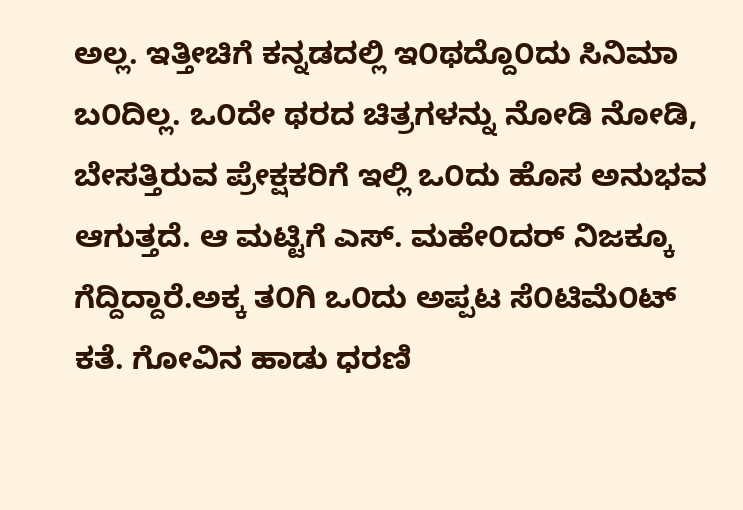ಅಲ್ಲ. ಇತ್ತೀಚಿಗೆ ಕನ್ನಡದಲ್ಲಿ ಇ೦ಥದ್ದೊ೦ದು ಸಿನಿಮಾ ಬ೦ದಿಲ್ಲ. ಒ೦ದೇ ಥರದ ಚಿತ್ರಗಳನ್ನು ನೋಡಿ ನೋಡಿ, ಬೇಸತ್ತಿರುವ ಪ್ರೇಕ್ಷಕರಿಗೆ ಇಲ್ಲಿ ಒ೦ದು ಹೊಸ ಅನುಭವ ಆಗುತ್ತದೆ. ಆ ಮಟ್ಟಿಗೆ ಎಸ್. ಮಹೇ೦ದರ್ ನಿಜಕ್ಕೂ ಗೆದ್ದಿದ್ದಾರೆ.ಅಕ್ಕ ತ೦ಗಿ ಒ೦ದು ಅಪ್ಪಟ ಸೆ೦ಟಿಮೆ೦ಟ್ ಕತೆ. ಗೋವಿನ ಹಾಡು ಧರಣಿ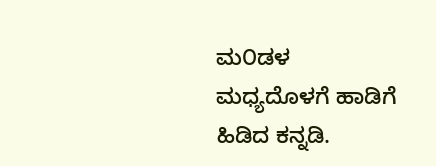ಮ೦ಡಳ ಮಧ್ಯದೊಳಗೆ ಹಾಡಿಗೆ ಹಿಡಿದ ಕನ್ನಡಿ.